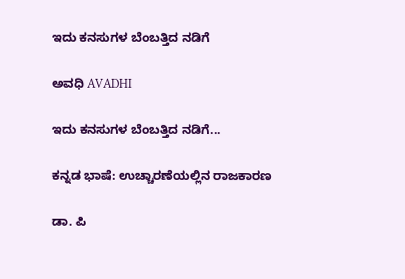ಇದು ಕನಸುಗಳ ಬೆಂಬತ್ತಿದ ನಡಿಗೆ‍

ಅವಧಿ AVADHI

ಇದು ಕನಸುಗಳ ಬೆಂಬತ್ತಿದ ನಡಿಗೆ...

ಕನ್ನಡ ಭಾಷೆ: ಉಚ್ಚಾರಣೆಯಲ್ಲಿನ ರಾಜಕಾರಣ

ಡಾ. ಪಿ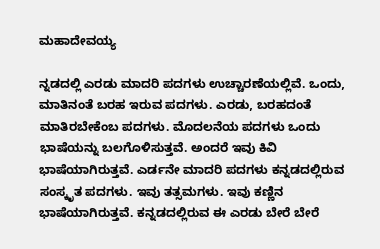ಮಹಾದೇವಯ್ಯ

ನ್ನಡದಲ್ಲಿ ಎರಡು ಮಾದರಿ ಪದಗಳು ಉಚ್ಚಾರಣೆಯಲ್ಲಿವೆ. ಒಂದು, ಮಾತಿನಂತೆ ಬರಹ ಇರುವ ಪದಗಳು. ಎರಡು, ಬರಹದಂತೆ ಮಾತಿರಬೇಕೆಂಬ ಪದಗಳು. ಮೊದಲನೆಯ ಪದಗಳು ಒಂದು ಭಾಷೆಯನ್ನು ಬಲಗೊಳಿಸುತ್ತವೆ. ಅಂದರೆ ಇವು ಕಿವಿ ಭಾಷೆಯಾಗಿರುತ್ತವೆ. ಎರ್ಡನೇ ಮಾದರಿ ಪದಗಳು ಕನ್ನಡದಲ್ಲಿರುವ ಸಂಸ್ಕೃತ ಪದಗಳು. ಇವು ತತ್ಸಮಗಳು. ಇವು ಕಣ್ಣಿನ ಭಾಷೆಯಾಗಿರುತ್ತವೆ. ಕನ್ನಡದಲ್ಲಿರುವ ಈ ಎರಡು ಬೇರೆ ಬೇರೆ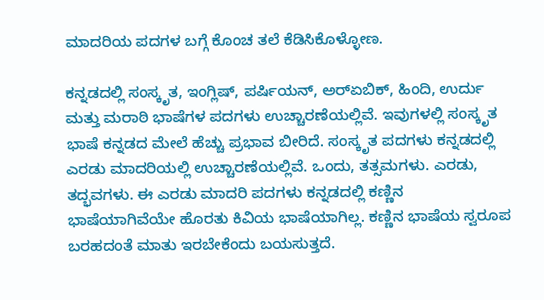ಮಾದರಿಯ ಪದಗಳ ಬಗ್ಗೆ ಕೊಂಚ ತಲೆ ಕೆಡಿಸಿಕೊಳ್ಳೋಣ.

ಕನ್ನಡದಲ್ಲಿ ಸಂಸ್ಕೃತ, ಇಂಗ್ಲಿಷ್, ಪರ್ಷಿಯನ್, ಅರ್‍ಏಬಿಕ್, ಹಿಂದಿ, ಉರ್ದು ಮತ್ತು ಮರಾಠಿ ಭಾಷೆಗಳ ಪದಗಳು ಉಚ್ಚಾರಣೆಯಲ್ಲಿವೆ. ಇವುಗಳಲ್ಲಿ ಸಂಸ್ಕೃತ ಭಾಷೆ ಕನ್ನಡದ ಮೇಲೆ ಹೆಚ್ಚು ಪ್ರಭಾವ ಬೀರಿದೆ. ಸಂಸ್ಕೃತ ಪದಗಳು ಕನ್ನಡದಲ್ಲಿ ಎರಡು ಮಾದರಿಯಲ್ಲಿ ಉಚ್ಚಾರಣೆಯಲ್ಲಿವೆ. ಒಂದು, ತತ್ಸಮಗಳು. ಎರಡು, ತದ್ಭವಗಳು. ಈ ಎರಡು ಮಾದರಿ ಪದಗಳು ಕನ್ನಡದಲ್ಲಿ ಕಣ್ಣಿನ ಭಾಷೆಯಾಗಿವೆಯೇ ಹೊರತು ಕಿವಿಯ ಭಾಷೆಯಾಗಿಲ್ಲ. ಕಣ್ಣಿನ ಭಾಷೆಯ ಸ್ವರೂಪ ಬರಹದಂತೆ ಮಾತು ಇರಬೇಕೆಂದು ಬಯಸುತ್ತದೆ.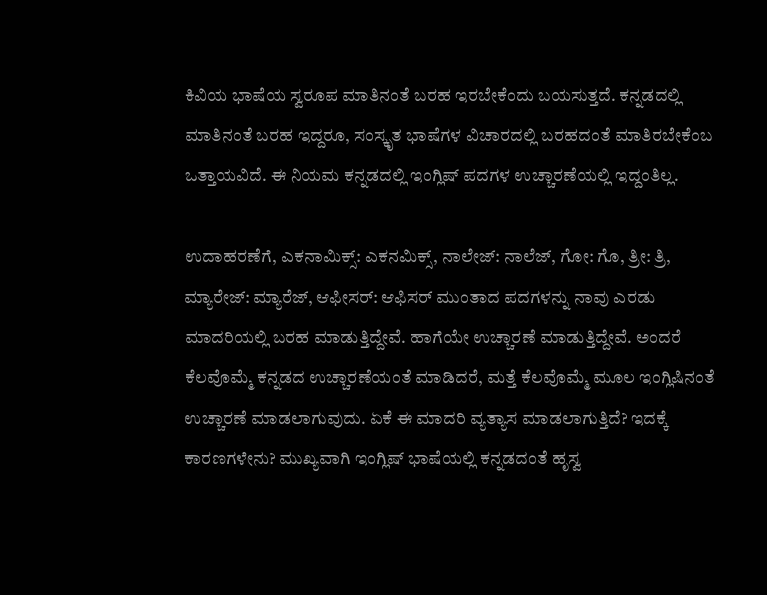ಕಿವಿಯ ಭಾಷೆಯ ಸ್ವರೂಪ ಮಾತಿನಂತೆ ಬರಹ ಇರಬೇಕೆಂದು ಬಯಸುತ್ತದೆ. ಕನ್ನಡದಲ್ಲಿ ಮಾತಿನಂತೆ ಬರಹ ಇದ್ದರೂ, ಸಂಸ್ಕೃತ ಭಾಷೆಗಳ ವಿಚಾರದಲ್ಲಿ ಬರಹದಂತೆ ಮಾತಿರಬೇಕೆಂಬ ಒತ್ತಾಯವಿದೆ. ಈ ನಿಯಮ ಕನ್ನಡದಲ್ಲಿ ಇಂಗ್ಲಿಷ್ ಪದಗಳ ಉಚ್ಚಾರಣೆಯಲ್ಲಿ ಇದ್ದಂತಿಲ್ಲ.

ಉದಾಹರಣೆಗೆ, ಎಕನಾಮಿಕ್ಸ್: ಎಕನಮಿಕ್ಸ್, ನಾಲೇಜ್: ನಾಲೆಜ್, ಗೋ: ಗೊ, ತ್ರೀ: ತ್ರಿ, ಮ್ಯಾರೇಜ್: ಮ್ಯಾರೆಜ್, ಆಫೀಸರ್: ಆಫಿಸರ್ ಮುಂತಾದ ಪದಗಳನ್ನು ನಾವು ಎರಡು ಮಾದರಿಯಲ್ಲಿ ಬರಹ ಮಾಡುತ್ತಿದ್ದೇವೆ. ಹಾಗೆಯೇ ಉಚ್ಚಾರಣೆ ಮಾಡುತ್ತಿದ್ದೇವೆ. ಅಂದರೆ ಕೆಲವೊಮ್ಮೆ ಕನ್ನಡದ ಉಚ್ಚಾರಣೆಯಂತೆ ಮಾಡಿದರೆ, ಮತ್ತೆ ಕೆಲವೊಮ್ಮೆ ಮೂಲ ಇಂಗ್ಲಿಷಿನಂತೆ ಉಚ್ಚಾರಣೆ ಮಾಡಲಾಗುವುದು. ಏಕೆ ಈ ಮಾದರಿ ವ್ಯತ್ಯಾಸ ಮಾಡಲಾಗುತ್ತಿದೆ? ಇದಕ್ಕೆ ಕಾರಣಗಳೇನು? ಮುಖ್ಯವಾಗಿ ಇಂಗ್ಲಿಷ್ ಭಾಷೆಯಲ್ಲಿ ಕನ್ನಡದಂತೆ ಹೃಸ್ವ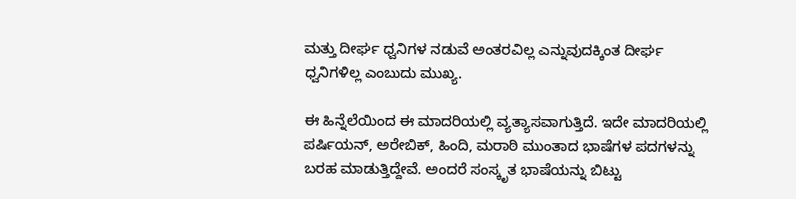ಮತ್ತು ದೀರ್ಘ ಧ್ವನಿಗಳ ನಡುವೆ ಅಂತರವಿಲ್ಲ ಎನ್ನುವುದಕ್ಕಿಂತ ದೀರ್ಘ ಧ್ವನಿಗಳಿಲ್ಲ ಎಂಬುದು ಮುಖ್ಯ.

ಈ ಹಿನ್ನೆಲೆಯಿಂದ ಈ ಮಾದರಿಯಲ್ಲಿ ವ್ಯತ್ಯಾಸವಾಗುತ್ತಿದೆ. ಇದೇ ಮಾದರಿಯಲ್ಲಿ ಪರ್ಷಿಯನ್, ಅರೇಬಿಕ್, ಹಿಂದಿ, ಮರಾಠಿ ಮುಂತಾದ ಭಾಷೆಗಳ ಪದಗಳನ್ನು ಬರಹ ಮಾಡುತ್ತಿದ್ದೇವೆ. ಅಂದರೆ ಸಂಸ್ಕೃತ ಭಾಷೆಯನ್ನು ಬಿಟ್ಟು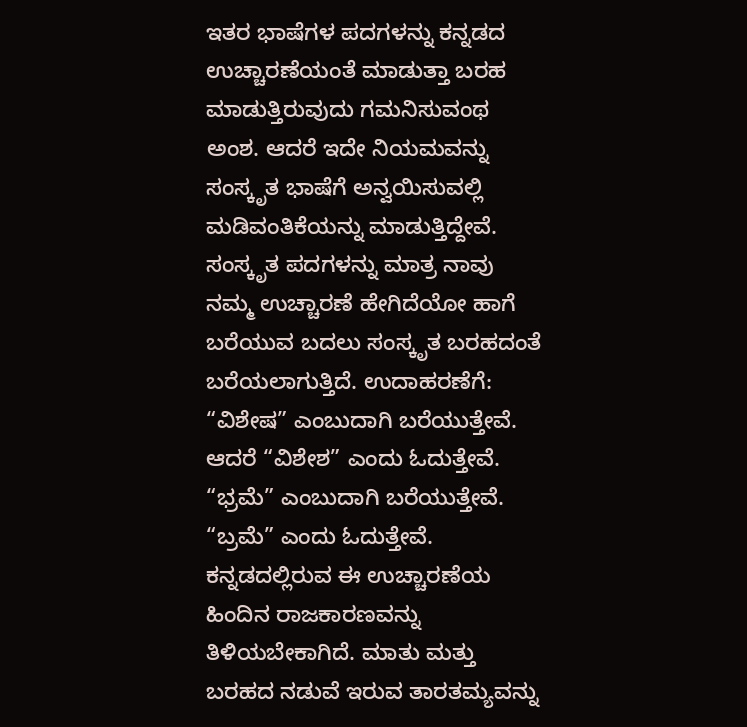ಇತರ ಭಾಷೆಗಳ ಪದಗಳನ್ನು ಕನ್ನಡದ ಉಚ್ಚಾರಣೆಯಂತೆ ಮಾಡುತ್ತಾ ಬರಹ ಮಾಡುತ್ತಿರುವುದು ಗಮನಿಸುವಂಥ ಅಂಶ. ಆದರೆ ಇದೇ ನಿಯಮವನ್ನು ಸಂಸ್ಕೃತ ಭಾಷೆಗೆ ಅನ್ವಯಿಸುವಲ್ಲಿ ಮಡಿವಂತಿಕೆಯನ್ನು ಮಾಡುತ್ತಿದ್ದೇವೆ. ಸಂಸ್ಕೃತ ಪದಗಳನ್ನು ಮಾತ್ರ ನಾವು ನಮ್ಮ ಉಚ್ಚಾರಣೆ ಹೇಗಿದೆಯೋ ಹಾಗೆ ಬರೆಯುವ ಬದಲು ಸಂಸ್ಕೃತ ಬರಹದಂತೆ ಬರೆಯಲಾಗುತ್ತಿದೆ. ಉದಾಹರಣೆಗೆ: “ವಿಶೇಷ” ಎಂಬುದಾಗಿ ಬರೆಯುತ್ತೇವೆ. ಆದರೆ “ವಿಶೇಶ” ಎಂದು ಓದುತ್ತೇವೆ. “ಭ್ರಮೆ” ಎಂಬುದಾಗಿ ಬರೆಯುತ್ತೇವೆ. “ಬ್ರಮೆ” ಎಂದು ಓದುತ್ತೇವೆ. ಕನ್ನಡದಲ್ಲಿರುವ ಈ ಉಚ್ಚಾರಣೆಯ ಹಿಂದಿನ ರಾಜಕಾರಣವನ್ನು ತಿಳಿಯಬೇಕಾಗಿದೆ. ಮಾತು ಮತ್ತು ಬರಹದ ನಡುವೆ ಇರುವ ತಾರತಮ್ಯವನ್ನು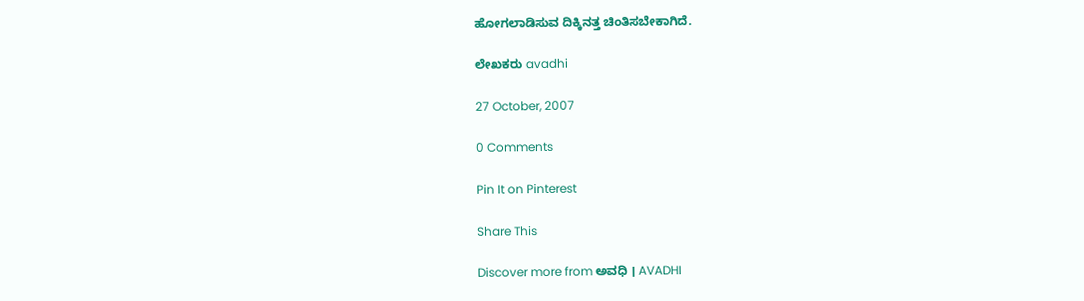ಹೋಗಲಾಡಿಸುವ ದಿಕ್ಕಿನತ್ತ ಚಿಂತಿಸಬೇಕಾಗಿದೆ.

ಲೇಖಕರು avadhi

27 October, 2007

0 Comments

Pin It on Pinterest

Share This

Discover more from ಅವಧಿ । AVADHI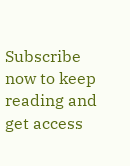Subscribe now to keep reading and get access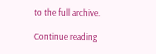to the full archive.

Continue reading